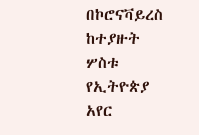በኮሮናቫይረስ ከተያዙት ሦስቱ የኢትዮጵያ አየር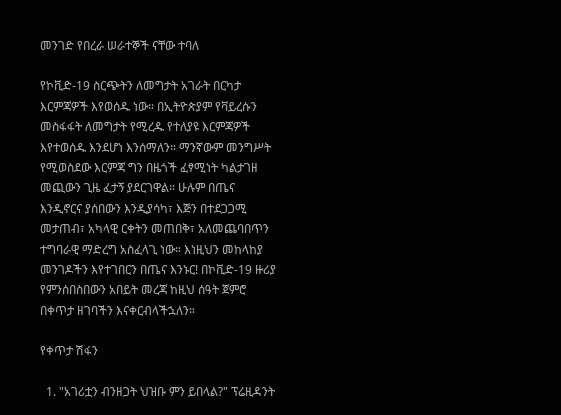መንገድ የበረራ ሠራተኞች ናቸው ተባለ

የኮቪድ-19 ስርጭትን ለመግታት አገራት በርካታ እርምጃዎች እየወሰዱ ነው። በኢትዮጵያም የቫይረሱን መስፋፋት ለመግታት የሚረዱ የተለያዩ እርምጃዎች እየተወሰዱ እንደሆነ እንሰማለን። ማንኛውም መንግሥት የሚወስደው እርምጃ ግን በዜጎች ፈፃሚነት ካልታገዘ መጪውን ጊዜ ፈታኝ ያደርገዋል። ሁሉም በጤና እንዲኖርና ያሰበውን እንዲያሳካ፣ እጅን በተደጋጋሚ መታጠብ፣ አካላዊ ርቀትን መጠበቅ፣ አለመጨባበጥን ተግባራዊ ማድረግ አስፈላጊ ነው። እነዚህን መከላከያ መንገዶችን እየተገበርን በጤና እንኑር! በኮቪድ-19 ዙሪያ የምንሰበስበውን አበይት መረጃ ከዚህ ሰዓት ጀምሮ በቀጥታ ዘገባችን እናቀርብላችኋለን።

የቀጥታ ሽፋን

  1. "አገሪቷን ብንዘጋት ህዝቡ ምን ይበላል?" ፕሬዚዳንት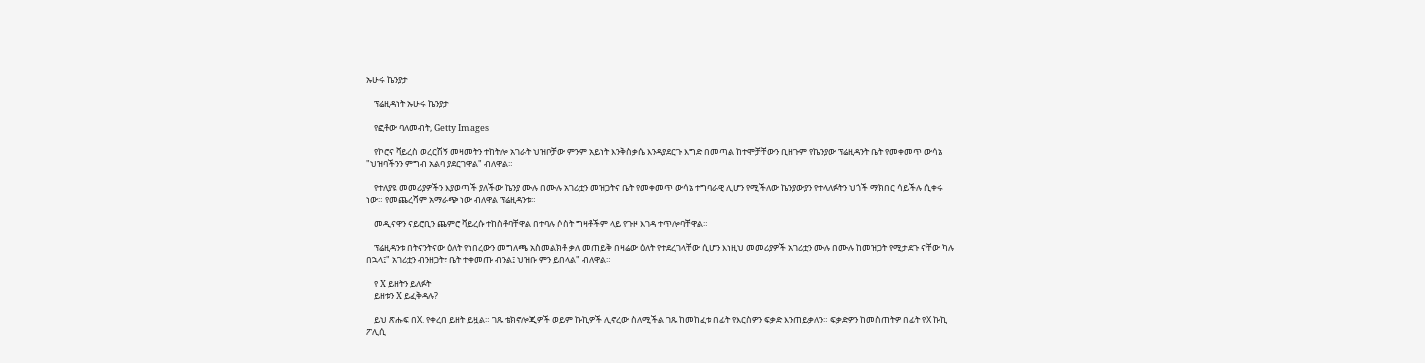ኡሁሩ ኬንያታ

    ፕሬዚዳነት ኡሁሩ ኬንያታ

    የፎቶው ባለመብት, Getty Images

    የኮሮና ቫይረስ ወረርሽኝ መዛመትን ተከትሎ አገራት ህዝቦቻው ምንም አይነት እንቅስቃሴ እንዳያደርጉ እግድ በመጣል ከተሞቻቸውን ቢዘጉም የኬንያው ፕሬዚዳንት ቤት የመቀመጥ ውሳኔ "ህዝባችንን ምግብ አልባ ያደርገዋል" ብለዋል።

    የተለያዩ መመሪያዎችን እያወጣች ያለችው ኬንያ ሙሉ በሙሉ አገሪቷን መዝጋትና ቤት የመቀመጥ ውሳኔ ተግባራዊ ሊሆን የሚችለው ኬንያውያን የተላለፉትን ህጎች ማክበር ሳይችሉ ሲቀሩ ነው። የመጨረሻም አማራጭ ነው ብለዋል ፕሬዚዳንቱ።

    መዲናዋን ናይሮቢን ጨምሮ ቫይረሱ ተከስቶባቸዋል በተባሉ ሶስት ግዛቶችም ላይ የጉዞ እገዳ ተጥሎባቸዋል።

    ፕሬዚዳንቱ በትናንትናው ዕለት የነበረውን መግለጫ አስመልክቶ ቃለ መጠይቅ በዛሬው ዕለት የተደረገላቸው ሲሆን እነዚህ መመሪያዎች አገሪቷን ሙሉ በሙሉ ከመዝጋት የሚታደጉ ናቸው ካሉ በኋላ፤" አገሪቷን ብንዘጋት፣ ቤት ተቀመጡ ብንል፤ ህዝቡ ምን ይበላል" ብለዋል።

    የ X ይዘትን ይለፉት
    ይዘቱን X ይፈቅዳሉ?

    ይህ ጽሑፍ በX. የቀረበ ይዘት ይዟል። ገጹ ቴክኖሎጂዎች ወይም ኩኪዎች ሊኖረው ስለሚችል ገጹ ከመከፈቱ በፊት የእርስዎን ፍቃድ እንጠይቃለን። ፍቃድዎን ከመስጠትዎ በፊት የX ኩኪ ፖሊሲ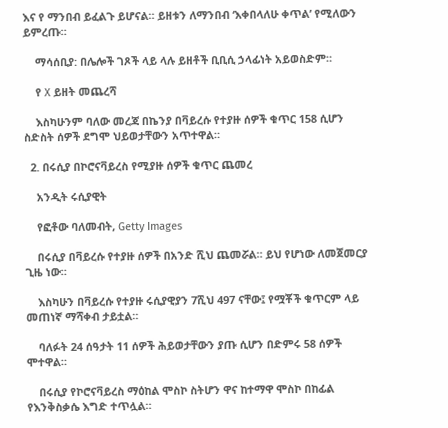እና የ ማንበብ ይፈልጉ ይሆናል። ይዘቱን ለማንበብ ‘እቀበላለሁ ቀጥል’ የሚለውን ይምረጡ።

    ማሳሰቢያ: በሌሎች ገጾች ላይ ላሉ ይዘቶች ቢቢሲ ኃላፊነት አይወስድም።

    የ X ይዘት መጨረሻ

    እስካሁንም ባለው መረጃ በኬንያ በቫይረሱ የተያዙ ሰዎች ቁጥር 158 ሲሆን ስድስት ሰዎች ደግሞ ህይወታቸውን አጥተዋል።

  2. በሩሲያ በኮሮናቫይረስ የሚያዙ ሰዎች ቁጥር ጨመረ

    አንዲት ሩሲያዊት

    የፎቶው ባለመብት, Getty Images

    በሩሲያ በቫይረሱ የተያዙ ሰዎች በአንድ ሺህ ጨመሯል። ይህ የሆነው ለመጀመርያ ጊዜ ነው።

    እስካሁን በቫይረሱ የተያዙ ሩሲያዊያን 7ሺህ 497 ናቸው፤ የሟቾች ቁጥርም ላይ መጠነኛ ማሻቀብ ታይቷል።

    ባለፉት 24 ሰዓታት 11 ሰዎች ሕይወታቸውን ያጡ ሲሆን በድምሩ 58 ሰዎች ሞተዋል።

    በሩሲያ የኮሮናቫይረስ ማዕከል ሞስኮ ስትሆን ዋና ከተማዋ ሞስኮ በከፊል የእንቅስቃሴ እግድ ተጥሏል።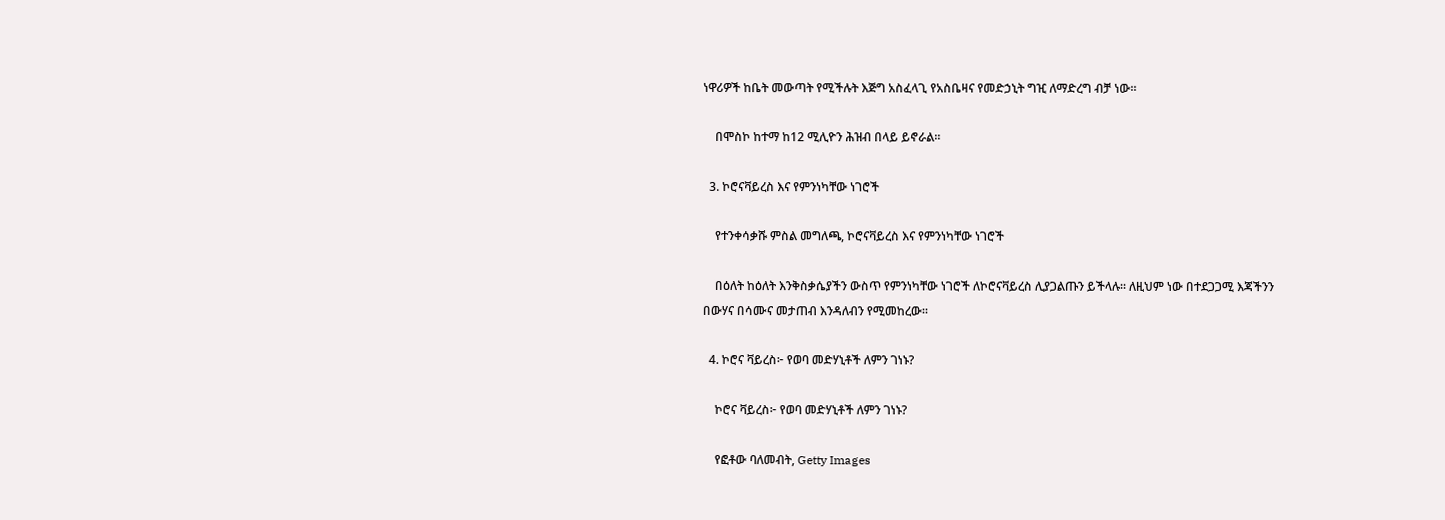ነዋሪዎች ከቤት መውጣት የሚችሉት እጅግ አስፈላጊ የአስቤዛና የመድኃኒት ግዢ ለማድረግ ብቻ ነው።

    በሞስኮ ከተማ ከ12 ሚሊዮን ሕዝብ በላይ ይኖራል።

  3. ኮሮናቫይረስ እና የምንነካቸው ነገሮች

    የተንቀሳቃሹ ምስል መግለጫ, ኮሮናቫይረስ እና የምንነካቸው ነገሮች

    በዕለት ከዕለት እንቅስቃሴያችን ውስጥ የምንነካቸው ነገሮች ለኮሮናቫይረስ ሊያጋልጡን ይችላሉ። ለዚህም ነው በተደጋጋሚ እጃችንን በውሃና በሳሙና መታጠብ እንዳለብን የሚመከረው።

  4. ኮሮና ቫይረስ፦ የወባ መድሃኒቶች ለምን ገነኑ?

    ኮሮና ቫይረስ፦ የወባ መድሃኒቶች ለምን ገነኑ?

    የፎቶው ባለመብት, Getty Images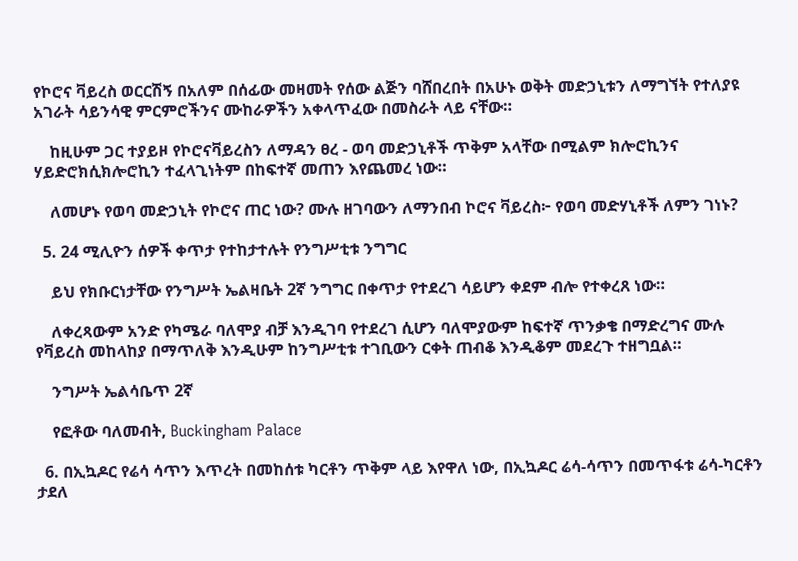የኮሮና ቫይረስ ወርርሽኝ በአለም በሰፊው መዛመት የሰው ልጅን ባሸበረበት በአሁኑ ወቅት መድኃኒቱን ለማግኘት የተለያዩ አገራት ሳይንሳዊ ምርምሮችንና ሙከራዎችን አቀላጥፈው በመስራት ላይ ናቸው።

    ከዚሁም ጋር ተያይዞ የኮሮናቫይረስን ለማዳን ፀረ - ወባ መድኃኒቶች ጥቅም አላቸው በሚልም ክሎሮኪንና ሃይድሮክሲክሎሮኪን ተፈላጊነትም በከፍተኛ መጠን እየጨመረ ነው።

    ለመሆኑ የወባ መድኃኒት የኮሮና ጠር ነው? ሙሉ ዘገባውን ለማንበብ ኮሮና ቫይረስ፦ የወባ መድሃኒቶች ለምን ገነኑ?

  5. 24 ሚሊዮን ሰዎች ቀጥታ የተከታተሉት የንግሥቲቱ ንግግር

    ይህ የክቡርነታቸው የንግሥት ኤልዛቤት 2ኛ ንግግር በቀጥታ የተደረገ ሳይሆን ቀደም ብሎ የተቀረጸ ነው።

    ለቀረጻውም አንድ የካሜራ ባለሞያ ብቻ እንዲገባ የተደረገ ሲሆን ባለሞያውም ከፍተኛ ጥንቃቄ በማድረግና ሙሉ የቫይረስ መከላከያ በማጥለቅ እንዲሁም ከንግሥቲቱ ተገቢውን ርቀት ጠብቆ እንዲቆም መደረጉ ተዘግቧል።

    ንግሥት ኤልሳቤጥ 2ኛ

    የፎቶው ባለመብት, Buckingham Palace

  6. በኢኳዶር የሬሳ ሳጥን እጥረት በመከሰቱ ካርቶን ጥቅም ላይ እየዋለ ነው, በኢኳዶር ሬሳ-ሳጥን በመጥፋቱ ሬሳ-ካርቶን ታደለ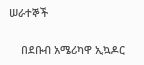ሠራተኞች

    በደቡብ አሜሪካዋ ኢኳዶር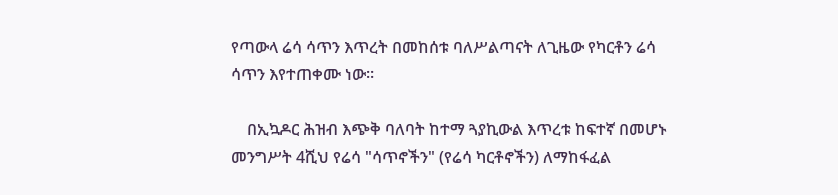የጣውላ ሬሳ ሳጥን እጥረት በመከሰቱ ባለሥልጣናት ለጊዜው የካርቶን ሬሳ ሳጥን እየተጠቀሙ ነው።

    በኢኳዶር ሕዝብ እጭቅ ባለባት ከተማ ጓያኪውል እጥረቱ ከፍተኛ በመሆኑ መንግሥት 4ሺህ የሬሳ "ሳጥኖችን" (የሬሳ ካርቶኖችን) ለማከፋፈል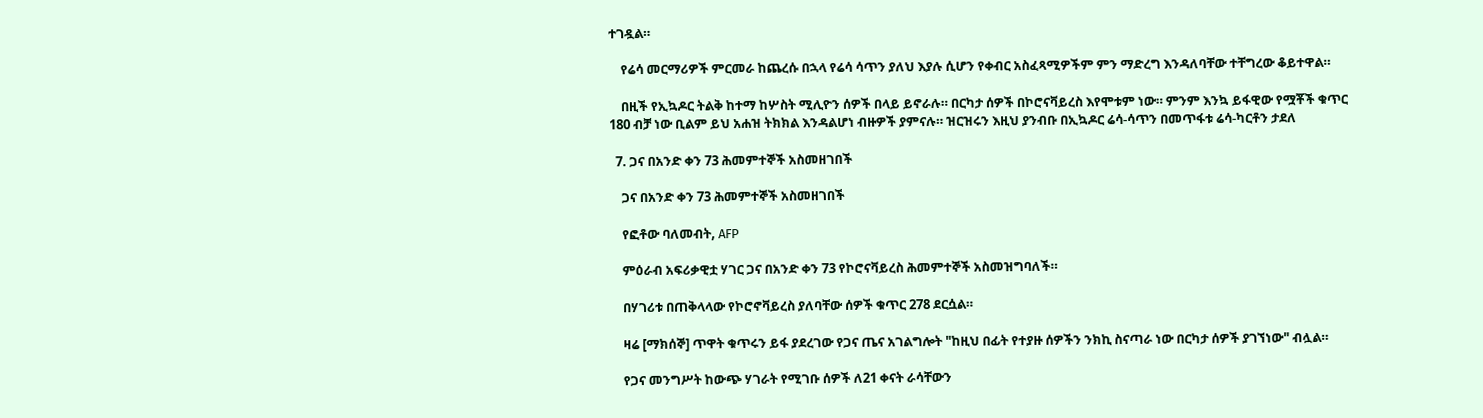ተገዷል።

    የሬሳ መርማሪዎች ምርመራ ከጨረሱ በኋላ የሬሳ ሳጥን ያለህ እያሉ ሲሆን የቀብር አስፈጻሚዎችም ምን ማድረግ እንዳለባቸው ተቸግረው ቆይተዋል።

    በዚች የኢኳዶር ትልቅ ከተማ ከሦስት ሚሊዮን ሰዎች በላይ ይኖራሉ። በርካታ ሰዎች በኮሮናቫይረስ እየሞቱም ነው። ምንም እንኳ ይፋዊው የሟቾች ቁጥር 180 ብቻ ነው ቢልም ይህ አሐዝ ትክክል እንዳልሆነ ብዙዎች ያምናሉ። ዝርዝሩን እዚህ ያንብቡ በኢኳዶር ሬሳ-ሳጥን በመጥፋቱ ሬሳ-ካርቶን ታደለ

  7. ጋና በአንድ ቀን 73 ሕመምተኞች አስመዘገበች

    ጋና በአንድ ቀን 73 ሕመምተኞች አስመዘገበች

    የፎቶው ባለመብት, AFP

    ምዕራብ አፍሪቃዊቷ ሃገር ጋና በአንድ ቀን 73 የኮሮናቫይረስ ሕመምተኞች አስመዝግባለች።

    በሃገሪቱ በጠቅላላው የኮሮኖቫይረስ ያለባቸው ሰዎች ቁጥር 278 ደርሷል።

    ዛሬ [ማክሰኞ] ጥዋት ቁጥሩን ይፋ ያደረገው የጋና ጤና አገልግሎት "ከዚህ በፊት የተያዙ ሰዎችን ንክኪ ስናጣራ ነው በርካታ ሰዎች ያገኘነው" ብሏል።

    የጋና መንግሥት ከውጭ ሃገራት የሚገቡ ሰዎች ለ21 ቀናት ራሳቸውን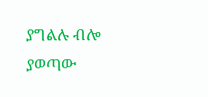ያግልሉ ብሎ ያወጣው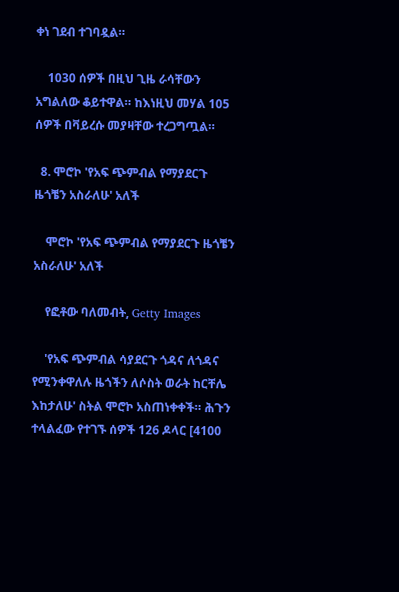ቀነ ገደብ ተገባዷል።

    1030 ሰዎች በዚህ ጊዜ ራሳቸውን አግልለው ቆይተዋል። ከእነዚህ መሃል 105 ሰዎች በቫይረሱ መያዛቸው ተረጋግጧል።

  8. ሞሮኮ 'የአፍ ጭምብል የማያደርጉ ዜጎቼን አስራለሁ' አለች

    ሞሮኮ 'የአፍ ጭምብል የማያደርጉ ዜጎቼን አስራለሁ' አለች

    የፎቶው ባለመብት, Getty Images

    'የአፍ ጭምብል ሳያደርጉ ጎዳና ለጎዳና የሚንቀዋለሉ ዜጎችን ለሶስት ወራት ከርቸሌ እከታለሁ' ስትል ሞሮኮ አስጠነቀቀች። ሕጉን ተላልፈው የተገኙ ሰዎች 126 ዶላር [4100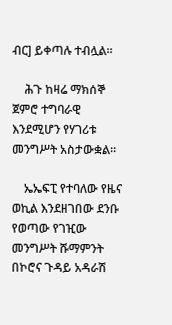ብር] ይቀጣሉ ተብሏል።

    ሕጉ ከዛሬ ማክሰኞ ጀምሮ ተግባራዊ እንደሚሆን የሃገሪቱ መንግሥት አስታውቋል።

    ኤኤፍፒ የተባለው የዜና ወኪል እንደዘገበው ደንቡ የወጣው የገዢው መንግሥት ሹማምንት በኮሮና ጉዳይ አዳራሽ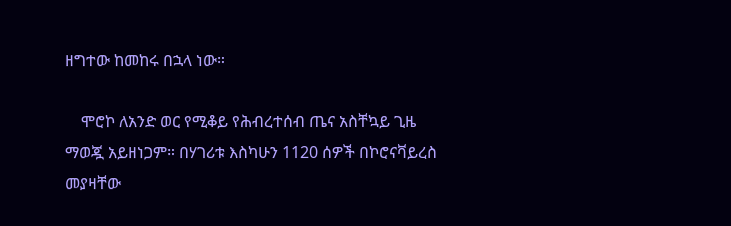ዘግተው ከመከሩ በኋላ ነው።

    ሞሮኮ ለአንድ ወር የሚቆይ የሕብረተሰብ ጤና አስቸኳይ ጊዜ ማወጇ አይዘነጋም። በሃገሪቱ እስካሁን 1120 ሰዎች በኮሮናቫይረስ መያዛቸው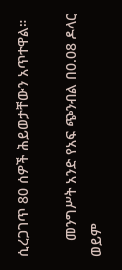ሲረጋገጥ 80 ሰዎች ሕይወታቸውን አጥተዋል።

    መንግሥት አንድ የአፍ ጭንብል በ0.08 ዶላር ወይም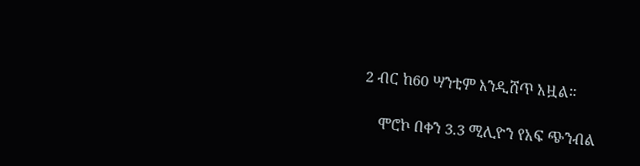2 ብር ከ60 ሣንቲም እንዲሸጥ አዟል።

    ሞሮኮ በቀን 3.3 ሚሊዮን የአፍ ጭንብል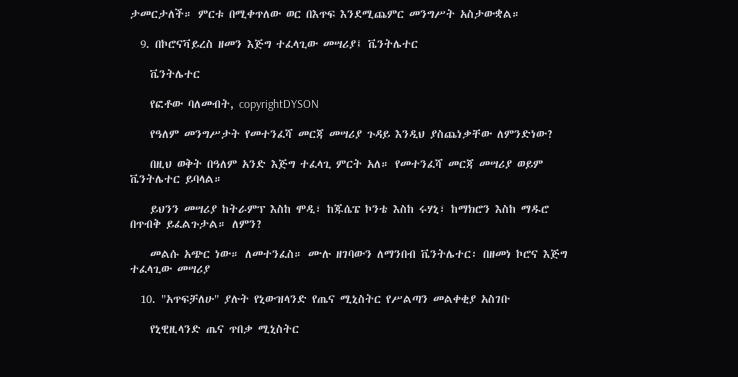ታመርታለች። ምርቱ በሚቀጥለው ወር በእጥፍ እንደሚጨምር መንግሥት አስታውቋል።

  9. በኮሮናቫይረስ ዘመን እጅግ ተፈላጊው መሣሪያ፤ ቬንትሌተር

    ቬንትሌተር

    የፎቶው ባለመብት, copyrightDYSON

    የዓለም መንግሥታት የመተንፈሻ መርጃ መሣሪያ ጉዳይ እንዲህ ያስጨነቃቸው ለምንድነው?

    በዚህ ወቅት በዓለም አንድ እጅግ ተፈላጊ ምርት አለ። የመተንፈሻ መርጃ መሣሪያ ወይም ቬንትሌተር ይባላል።

    ይህንን መሣሪያ ከትራምፕ እስከ ሞዲ፣ ከጁሴፔ ኮንቴ እስከ ሩሃኒ፣ ከማክሮን እስከ ማዱሮ በጥብቅ ይፈልጉታል። ለምን?

    መልሱ አጭር ነው። ለመተንፈስ። ሙሉ ዘገባውን ለማንበብ ቬንትሌተር፡ በዘመነ ኮሮና እጅግ ተፈላጊው መሣሪያ

  10. "አጥፍቻለሁ" ያሉት የኒውዝላንድ የጤና ሚኒስትር የሥልጣን መልቀቂያ አስገቡ

    የኒዊዚላንድ ጤና ጥበቃ ሚኒስትር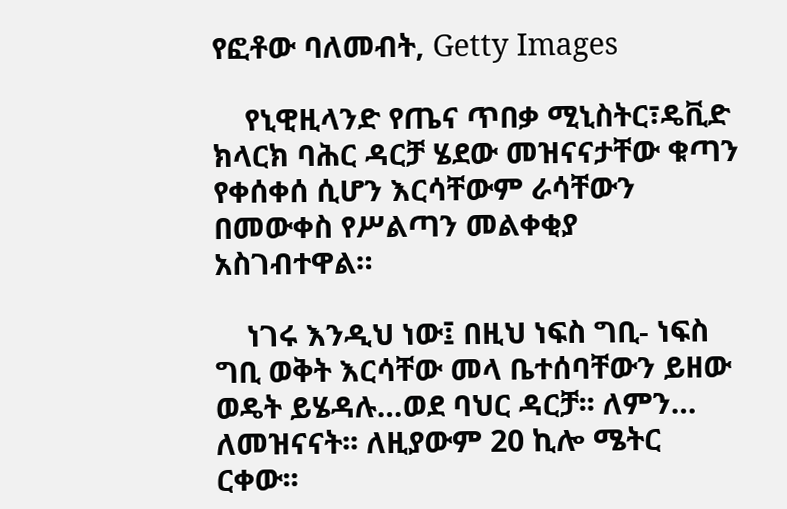የፎቶው ባለመብት, Getty Images

    የኒዊዚላንድ የጤና ጥበቃ ሚኒስትር፣ዴቪድ ክላርክ ባሕር ዳርቻ ሄደው መዝናናታቸው ቁጣን የቀሰቀሰ ሲሆን እርሳቸውም ራሳቸውን በመውቀስ የሥልጣን መልቀቂያ አስገብተዋል።

    ነገሩ እንዲህ ነው፤ በዚህ ነፍስ ግቢ- ነፍስ ግቢ ወቅት እርሳቸው መላ ቤተሰባቸውን ይዘው ወዴት ይሄዳሉ…ወደ ባህር ዳርቻ፡፡ ለምን… ለመዝናናት፡፡ ለዚያውም 20 ኪሎ ሜትር ርቀው፡፡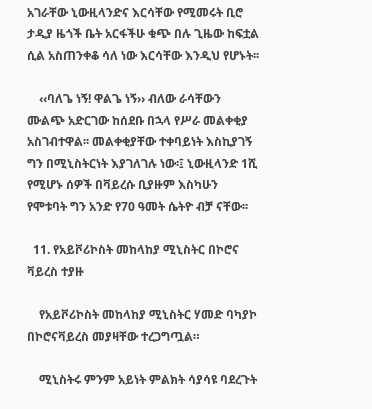አገራቸው ኒውዚላንድና እርሳቸው የሚመሩት ቢሮ ታዲያ ዜጎች ቤት አርፋችሁ ቁጭ በሉ ጊዜው ከፍቷል ሲል አስጠንቀቆ ሳለ ነው እርሳቸው እንዲህ የሆኑት፡፡

    ‹‹ባለጌ ነኝ! ዋልጌ ነኝ›› ብለው ራሳቸውን ሙልጭ አድርገው ከሰደቡ በኋላ የሥራ መልቀቂያ አስገብተዋል፡፡ መልቀቂያቸው ተቀባይነት እስኪያገኝ ግን በሚኒስትርነት እያገለገሉ ነው፡፤ ኒውዚላንድ 1ሺ የሚሆኑ ሰዎች በቫይረሱ ቢያዙም እስካሁን የሞቱባት ግን አንድ የ70 ዓመት ሴትዮ ብቻ ናቸው፡፡

  11. የአይቮሪኮስት መከላከያ ሚኒስትር በኮሮና ቫይረስ ተያዙ

    የአይቮሪኮስት መከላከያ ሚኒስትር ሃመድ ባካያኮ በኮሮናቫይረስ መያዛቸው ተረጋግጧል።

    ሚኒስትሩ ምንም አይነት ምልክት ሳያሳዩ ባደረጉት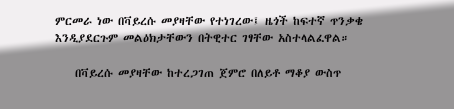ምርመራ ነው በቫይረሱ መያዛቸው የተነገረው፤ ዜጎች ከፍተኛ ጥንቃቄ እንዲያደርጉም መልዕክታቸውን በትዊተር ገፃቸው አስተላልፈዋል።

    በቫይረሱ መያዛቸው ከተረጋገጠ ጀምሮ በለይቶ ማቆያ ውስጥ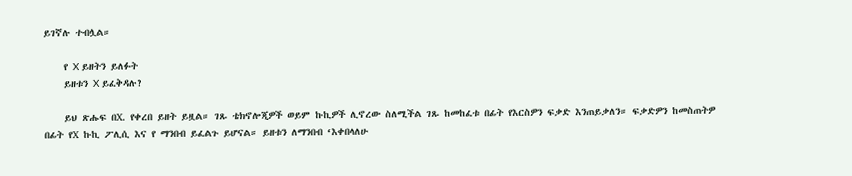ይገኛሉ ተብሏል።

    የ X ይዘትን ይለፉት
    ይዘቱን X ይፈቅዳሉ?

    ይህ ጽሑፍ በX. የቀረበ ይዘት ይዟል። ገጹ ቴክኖሎጂዎች ወይም ኩኪዎች ሊኖረው ስለሚችል ገጹ ከመከፈቱ በፊት የእርስዎን ፍቃድ እንጠይቃለን። ፍቃድዎን ከመስጠትዎ በፊት የX ኩኪ ፖሊሲ እና የ ማንበብ ይፈልጉ ይሆናል። ይዘቱን ለማንበብ ‘እቀበላለሁ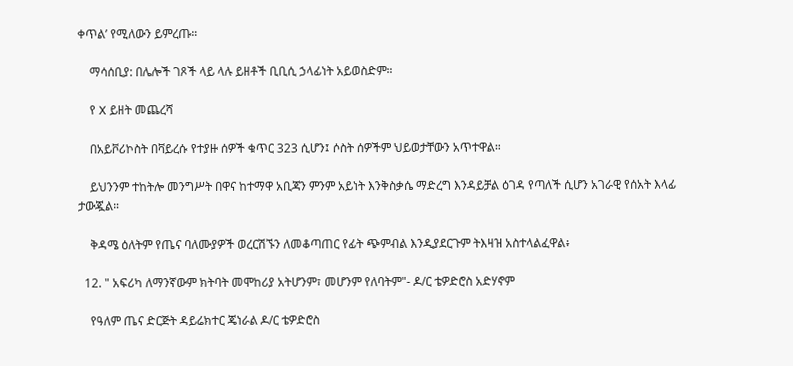ቀጥል’ የሚለውን ይምረጡ።

    ማሳሰቢያ: በሌሎች ገጾች ላይ ላሉ ይዘቶች ቢቢሲ ኃላፊነት አይወስድም።

    የ X ይዘት መጨረሻ

    በአይቮሪኮስት በቫይረሱ የተያዙ ሰዎች ቁጥር 323 ሲሆን፤ ሶስት ሰዎችም ህይወታቸውን አጥተዋል።

    ይህንንም ተከትሎ መንግሥት በዋና ከተማዋ አቢጃን ምንም አይነት እንቅስቃሴ ማድረግ እንዳይቻል ዕገዳ የጣለች ሲሆን አገራዊ የሰአት እላፊ ታውጇል።

    ቅዳሜ ዕለትም የጤና ባለሙያዎች ወረርሽኙን ለመቆጣጠር የፊት ጭምብል እንዲያደርጉም ትእዛዝ አስተላልፈዋል፥

  12. " አፍሪካ ለማንኛውም ክትባት መሞከሪያ አትሆንም፣ መሆንም የለባትም"- ዶ/ር ቴዎድሮስ አድሃኖም

    የዓለም ጤና ድርጅት ዳይሬክተር ጄነራል ዶ/ር ቴዎድሮስ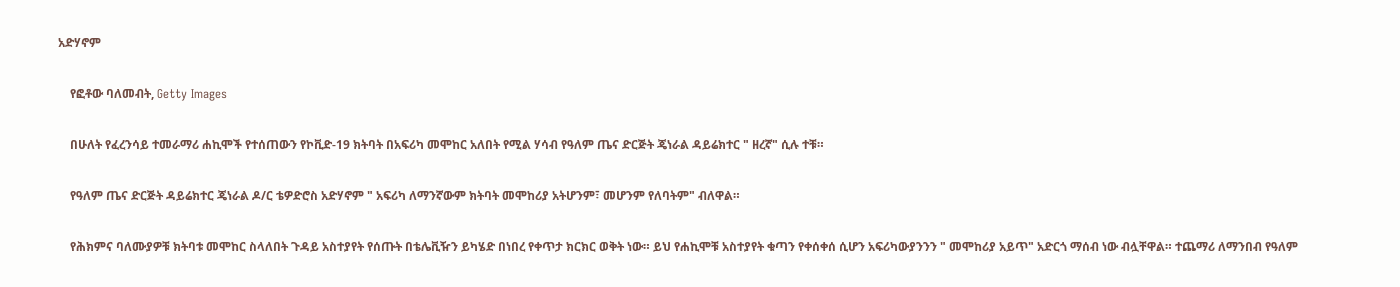አድሃኖም

    የፎቶው ባለመብት, Getty Images

    በሁለት የፈረንሳይ ተመራማሪ ሐኪሞች የተሰጠውን የኮቪድ-19 ክትባት በአፍሪካ መሞከር አለበት የሚል ሃሳብ የዓለም ጤና ድርጅት ጄነራል ዳይሬክተር " ዘረኛ" ሲሉ ተቹ።

    የዓለም ጤና ድርጅት ዳይሬክተር ጄነራል ዶ/ር ቴዎድሮስ አድሃኖም " አፍሪካ ለማንኛውም ክትባት መሞከሪያ አትሆንም፣ መሆንም የለባትም" ብለዋል።

    የሕክምና ባለሙያዎቹ ክትባቱ መሞከር ስላለበት ጉዳይ አስተያየት የሰጡት በቴሌቪዥን ይካሄድ በነበረ የቀጥታ ክርክር ወቅት ነው። ይህ የሐኪሞቹ አስተያየት ቁጣን የቀሰቀሰ ሲሆን አፍሪካውያንንን " መሞከሪያ አይጥ" አድርጎ ማሰብ ነው ብሏቸዋል። ተጨማሪ ለማንበብ የዓለም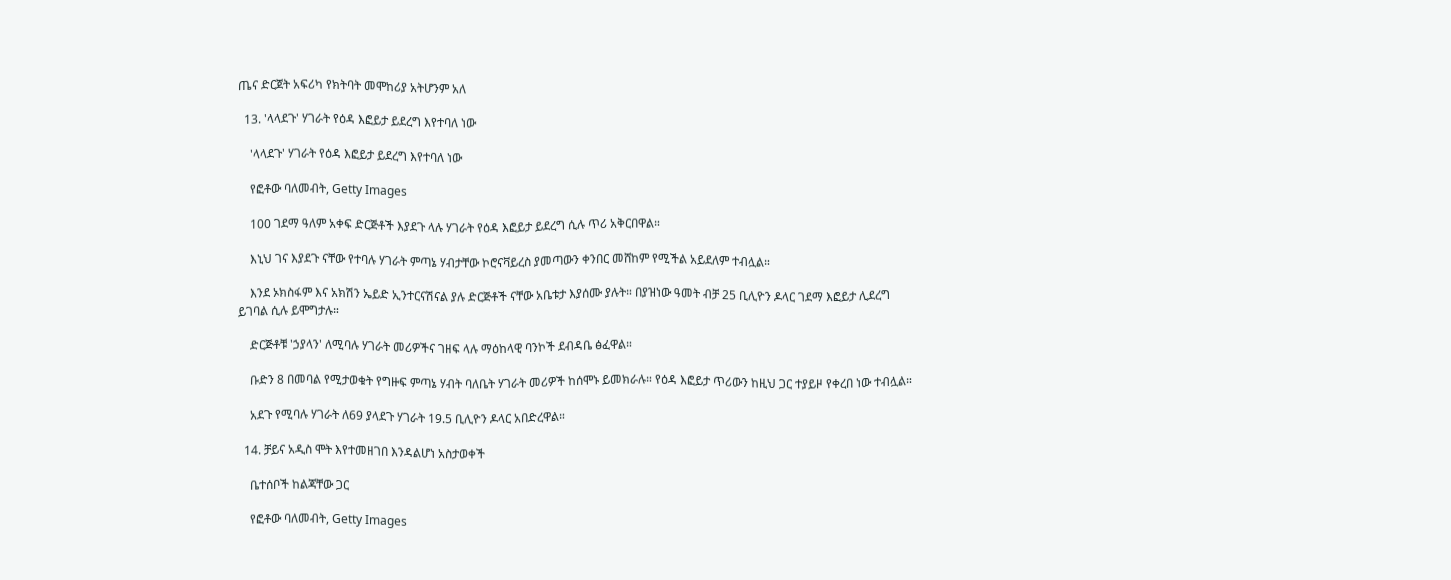ጤና ድርጀት አፍሪካ የክትባት መሞከሪያ አትሆንም አለ

  13. 'ላላደጉ' ሃገራት የዕዳ እፎይታ ይደረግ እየተባለ ነው

    'ላላደጉ' ሃገራት የዕዳ እፎይታ ይደረግ እየተባለ ነው

    የፎቶው ባለመብት, Getty Images

    100 ገደማ ዓለም አቀፍ ድርጅቶች እያደጉ ላሉ ሃገራት የዕዳ እፎይታ ይደረግ ሲሉ ጥሪ አቅርበዋል።

    እኒህ ገና እያደጉ ናቸው የተባሉ ሃገራት ምጣኔ ሃብታቸው ኮሮናቫይረስ ያመጣውን ቀንበር መሸከም የሚችል አይደለም ተብሏል።

    እንደ ኦክስፋም እና አክሽን ኤይድ ኢንተርናሽናል ያሉ ድርጅቶች ናቸው አቤቱታ እያሰሙ ያሉት። በያዝነው ዓመት ብቻ 25 ቢሊዮን ዶላር ገደማ እፎይታ ሊደረግ ይገባል ሲሉ ይሞግታሉ።

    ድርጅቶቹ 'ኃያላን' ለሚባሉ ሃገራት መሪዎችና ገዘፍ ላሉ ማዕከላዊ ባንኮች ደብዳቤ ፅፈዋል።

    ቡድን 8 በመባል የሚታወቁት የግዙፍ ምጣኔ ሃብት ባለቤት ሃገራት መሪዎች ከሰሞኑ ይመክራሉ። የዕዳ እፎይታ ጥሪውን ከዚህ ጋር ተያይዞ የቀረበ ነው ተብሏል።

    አደጉ የሚባሉ ሃገራት ለ69 ያላደጉ ሃገራት 19.5 ቢሊዮን ዶላር አበድረዋል።

  14. ቻይና አዲስ ሞት እየተመዘገበ እንዳልሆነ አስታወቀች

    ቤተሰቦች ከልጃቸው ጋር

    የፎቶው ባለመብት, Getty Images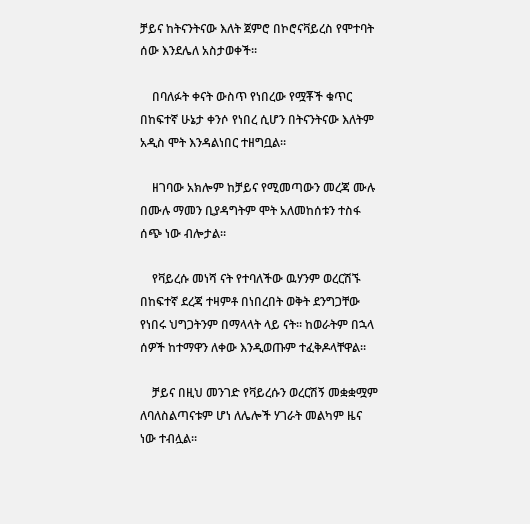ቻይና ከትናንትናው እለት ጀምሮ በኮሮናቫይረስ የሞተባት ሰው እንደሌለ አስታወቀች።

    በባለፉት ቀናት ውስጥ የነበረው የሟቾች ቁጥር በከፍተኛ ሁኔታ ቀንሶ የነበረ ሲሆን በትናንትናው እለትም አዲስ ሞት እንዳልነበር ተዘግቧል።

    ዘገባው አክሎም ከቻይና የሚመጣውን መረጃ ሙሉ በሙሉ ማመን ቢያዳግትም ሞት አለመከሰቱን ተስፋ ሰጭ ነው ብሎታል።

    የቫይረሱ መነሻ ናት የተባለችው ዉሃንም ወረርሽኙ በከፍተኛ ደረጃ ተዛምቶ በነበረበት ወቅት ደንግጋቸው የነበሩ ህግጋትንም በማላላት ላይ ናት። ከወራትም በኋላ ሰዎች ከተማዋን ለቀው እንዲወጡም ተፈቅዶላቸዋል።

    ቻይና በዚህ መንገድ የቫይረሱን ወረርሽኝ መቋቋሟም ለባለስልጣናቱም ሆነ ለሌሎች ሃገራት መልካም ዜና ነው ተብሏል።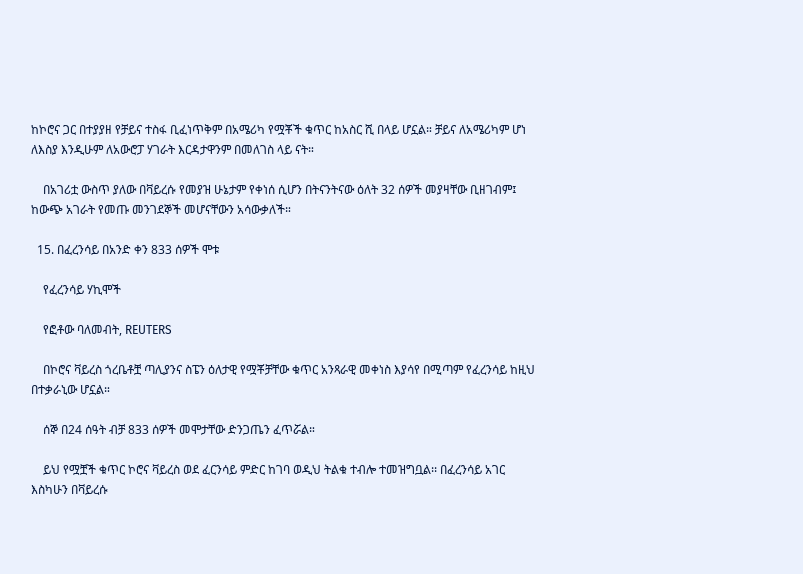ከኮሮና ጋር በተያያዘ የቻይና ተስፋ ቢፈነጥቅም በአሜሪካ የሟቾች ቁጥር ከአስር ሺ በላይ ሆኗል። ቻይና ለአሜሪካም ሆነ ለእስያ እንዲሁም ለአውሮፓ ሃገራት እርዳታዋንም በመለገስ ላይ ናት።

    በአገሪቷ ውስጥ ያለው በቫይረሱ የመያዝ ሁኔታም የቀነሰ ሲሆን በትናንትናው ዕለት 32 ሰዎች መያዛቸው ቢዘገብም፤ ከውጭ አገራት የመጡ መንገደኞች መሆናቸውን አሳውቃለች።

  15. በፈረንሳይ በአንድ ቀን 833 ሰዎች ሞቱ

    የፈረንሳይ ሃኪሞች

    የፎቶው ባለመብት, REUTERS

    በኮሮና ቫይረስ ጎረቤቶቿ ጣሊያንና ስፔን ዕለታዊ የሟቾቻቸው ቁጥር አንጻራዊ መቀነስ እያሳየ በሚጣም የፈረንሳይ ከዚህ በተቃራኒው ሆኗል።

    ሰኞ በ24 ሰዓት ብቻ 833 ሰዎች መሞታቸው ድንጋጤን ፈጥሯል።

    ይህ የሟቿች ቁጥር ኮሮና ቫይረስ ወደ ፈርንሳይ ምድር ከገባ ወዲህ ትልቁ ተብሎ ተመዝግቧል፡፡ በፈረንሳይ አገር እስካሁን በቫይረሱ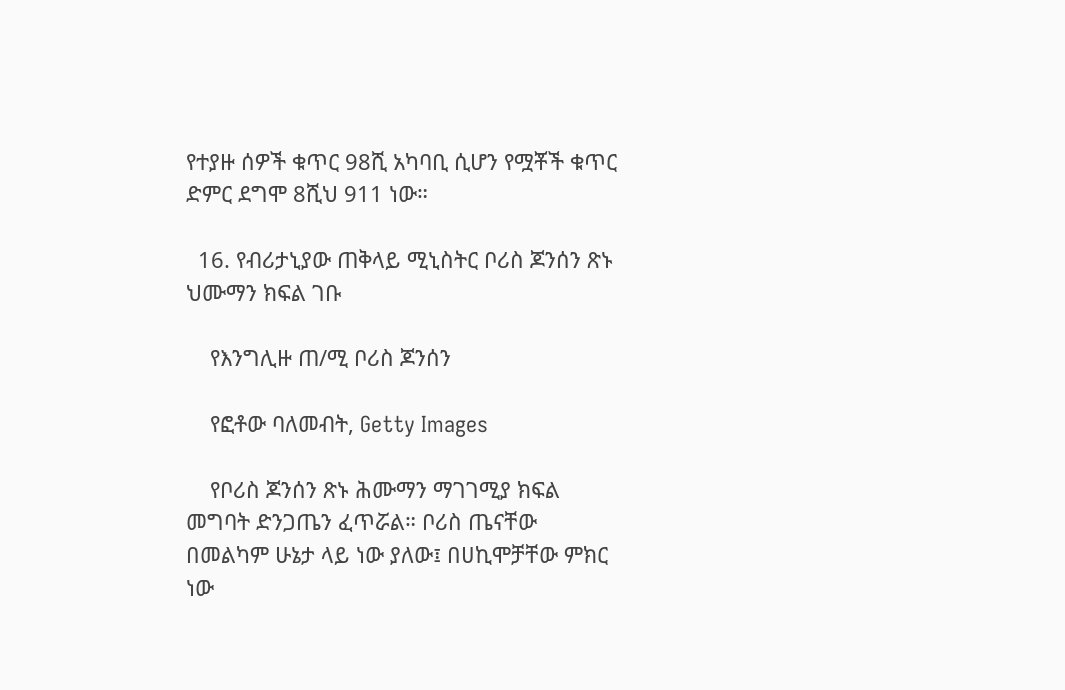የተያዙ ሰዎች ቁጥር 98ሺ አካባቢ ሲሆን የሟቾች ቁጥር ድምር ደግሞ 8ሺህ 911 ነው።

  16. የብሪታኒያው ጠቅላይ ሚኒስትር ቦሪስ ጆንሰን ጽኑ ህሙማን ክፍል ገቡ

    የእንግሊዙ ጠ/ሚ ቦሪስ ጆንሰን

    የፎቶው ባለመብት, Getty Images

    የቦሪስ ጆንሰን ጽኑ ሕሙማን ማገገሚያ ክፍል መግባት ድንጋጤን ፈጥሯል። ቦሪስ ጤናቸው በመልካም ሁኔታ ላይ ነው ያለው፤ በሀኪሞቻቸው ምክር ነው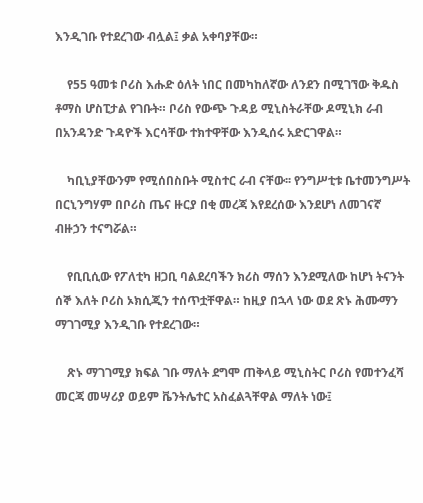እንዲገቡ የተደረገው ብሏል፤ ቃል አቀባያቸው።

    የ55 ዓመቱ ቦሪስ እሑድ ዕለት ነበር በመካከለኛው ለንደን በሚገኘው ቅዱስ ቶማስ ሆስፒታል የገቡት። ቦሪስ የውጭ ጉዳይ ሚኒስትራቸው ዶሚኒክ ራብ በአንዳንድ ጉዳዮች እርሳቸው ተክተዋቸው እንዲሰሩ አድርገዋል።

    ካቢኒያቸውንም የሚሰበስቡት ሚስተር ራብ ናቸው፡፡ የንግሥቲቱ ቤተመንግሥት በርኒንግሃም በቦሪስ ጤና ዙርያ በቂ መረጃ እየደረሰው እንደሆነ ለመገናኛ ብዙኃን ተናግሯል።

    የቢቢሲው የፖለቲካ ዘጋቢ ባልደረባችን ክሪስ ማሰን እንደሚለው ከሆነ ትናንት ሰኞ እለት ቦሪስ ኦክሲጂን ተሰጥቷቸዋል። ከዚያ በኋላ ነው ወደ ጽኑ ሕሙማን ማገገሚያ እንዲገቡ የተደረገው።

    ጽኑ ማገገሚያ ክፍል ገቡ ማለት ደግሞ ጠቅላይ ሚኒስትር ቦሪስ የመተንፈሻ መርጃ መሣሪያ ወይም ቬንትሌተር አስፈልጓቸዋል ማለት ነው፤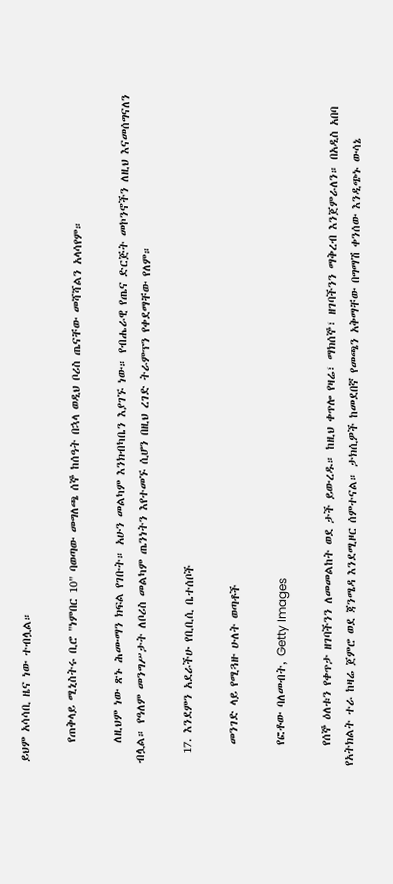ይህም አሳሳቢ ዜና ነው ተብሏል።

    የጠቅላይ ሚኒስትሩ ቢሮ "ነምበር 10" ባወጣው መግለጫ ሰኞ ከሰዓት በኋላ ወዲህ ቦሪስ ጤናቸው መሻሻልን አላሳየም።

    ለዚህም ነው ጽኑ ሕሙማን ክፍል የገቡት። አሁን መልካም እንክብካቤን እያገኙ ነው። የብሔራዊ የጤና ድርጅት መኮንኖችን ለዚህ እናመሰግናለን ብሏል። የዓለም መንግሥታት ለቦሪስ መልካም ጤንነትን እየተመኙ ሲሆን በዚህ ረገድ ትራምፕን የቀደማቸው የለም።

  17. እንደምን አደራችሁ የቢቢሲ ቤተሰቦች

    መንገድ ላይ የሚጓዙ ሁለት ወጣቶች

    የፎቶው ባለመብት, Getty Images

    የሰኞ ዕለቱን የቀጥታ ዘገባችንን ለመመልከት ወደ ታች ይውረዱ። ከዚህ ቀጥሎ የዛሬ፣ ማክሰኞ፣ ዘገባችንን ማቅረብ እንጀምራለን። በአዲስ አበባ የአትክልት ተራ ከዛሬ ጀምሮ ወደ ጃንሜዳ እንደሚዞር ሰምተናል። ታክሲዎች ከመደበኛ የመጫን አቅማቸው በግማሽ ቀንሰው እንዲጭኑ ውሳኔ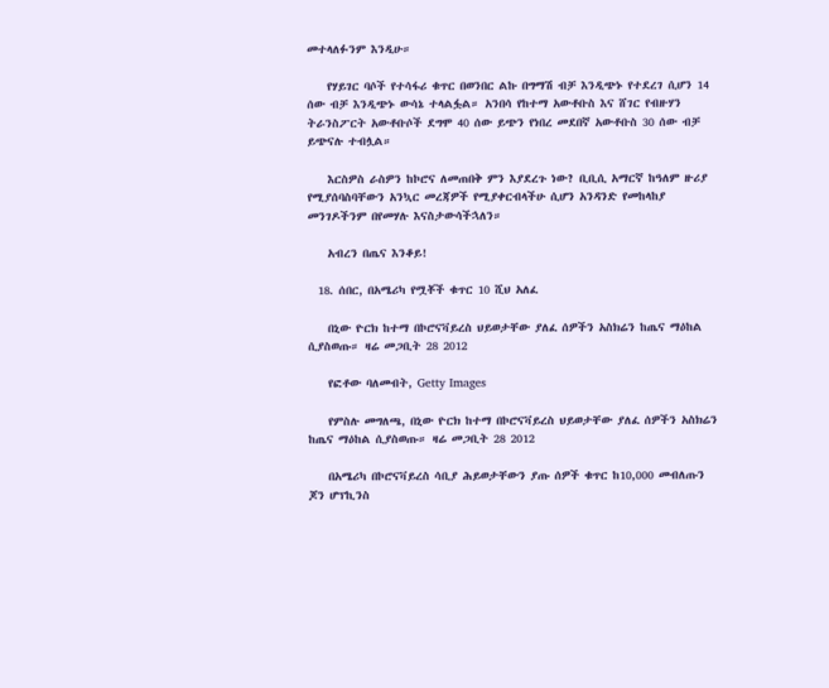መተላለፉንም እንዲሁ።

    የሃይገር ባሶች የተሳፋሪ ቁጥር በወንበር ልኩ በግማሽ ብቻ እንዲጭኑ የተደረገ ሲሆን 14 ሰው ብቻ እንዲጭኑ ውሳኔ ተላልፏል። አንበሳ የከተማ አውቶቡስ እና ሸገር የብዙሃን ትራንስፖርት አውቶቡሶች ደግሞ 40 ሰው ይጭን የነበረ መደበኛ አውቶቡስ 30 ሰው ብቻ ይጭናሉ ተብሏል።

    እርስዎስ ራስዎን ከኮሮና ለመጠበቅ ምን እያደረጉ ነው? ቢቢሲ አማርኛ ከዓለም ዙሪያ የሚያሰባስባቸውን አንኳር መረጃዎች የሚያቀርብላችሁ ሲሆን አንዳንድ የመከላከያ መንገዶችንም በየመሃሉ እናስታውሳችኋለን።

    አብረን በጤና እንቆይ!

  18. ሰበር, በአሜሪካ የሟቾች ቁጥር 10 ሺህ አለፈ

    በኒው ዮርክ ከተማ በኮሮናቫይረስ ህይወታቸው ያለፈ ሰዎችን አስክሬን ከጤና ማዕከል ሲያስወጡ። ዛሬ መጋቢት 28 2012

    የፎቶው ባለመብት, Getty Images

    የምስሉ መግለጫ, በኒው ዮርክ ከተማ በኮሮናቫይረስ ህይወታቸው ያለፈ ሰዎችን አስክሬን ከጤና ማዕከል ሲያስወጡ። ዛሬ መጋቢት 28 2012

    በአሜሪካ በኮሮናቫይረስ ሳቢያ ሕይወታቸውን ያጡ ሰዎች ቁጥር ከ10,000 መብለጡን ጆን ሆፕኪንስ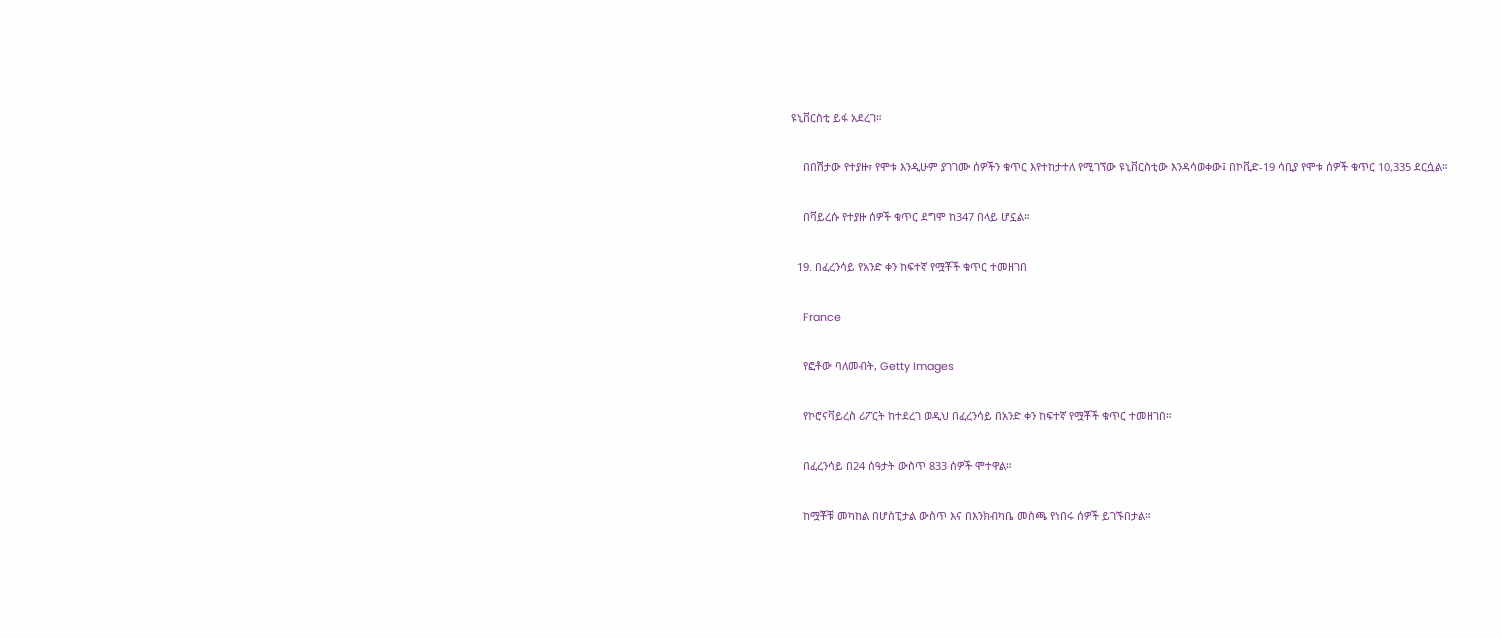ዩኒቨርስቲ ይፋ አደረገ።

    በበሽታው የተያዙ፣ የሞቱ እንዲሁም ያገገሙ ሰዎችን ቁጥር እየተከታተለ የሚገኘው ዩኒቨርስቲው እንዳሳወቀው፤ በኮቪድ-19 ሳቢያ የሞቱ ሰዎች ቁጥር 10,335 ደርሷል።

    በቫይረሱ የተያዙ ሰዎች ቁጥር ደግሞ ከ347 በላይ ሆኗል።

  19. በፈረንሳይ የአንድ ቀን ከፍተኛ የሟቾች ቁጥር ተመዘገበ

    France

    የፎቶው ባለመብት, Getty Images

    የኮሮናቫይረስ ሪፖርት ከተደረገ ወዲህ በፈረንሳይ በአንድ ቀን ከፍተኛ የሟቾች ቁጥር ተመዘገበ።

    በፈረንሳይ በ24 ሰዓታት ውስጥ 833 ሰዎች ሞተዋል።

    ከሟቾቹ መካከል በሆስፒታል ውስጥ እና በእንክብካቤ መስጫ የነበሩ ሰዎች ይገኙበታል።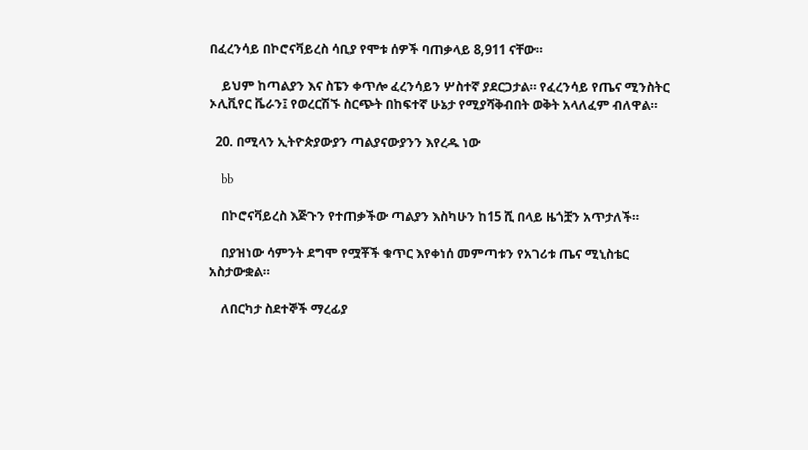በፈረንሳይ በኮሮናቫይረስ ሳቢያ የሞቱ ሰዎች ባጠቃላይ 8,911 ናቸው።

    ይህም ከጣልያን እና ስፔን ቀጥሎ ፈረንሳይን ሦስተኛ ያደርጋታል። የፈረንሳይ የጤና ሚንስትር ኦሊቪየር ቬራን፤ የወረርሽኙ ስርጭት በከፍተኛ ሁኔታ የሚያሻቅብበት ወቅት አላለፈም ብለዋል።

  20. በሚላን ኢትዮጵያውያን ጣልያናውያንን እየረዱ ነው

    bb

    በኮሮናቫይረስ እጅጉን የተጠቃችው ጣልያን እስካሁን ከ15 ሺ በላይ ዜጎቿን አጥታለች።

    በያዝነው ሳምንት ደግሞ የሟቾች ቁጥር እየቀነሰ መምጣቱን የአገሪቱ ጤና ሚኒስቴር አስታውቋል።

    ለበርካታ ስደተኞች ማረፊያ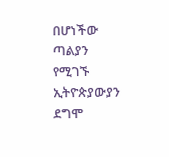በሆነችው ጣልያን የሚገኙ ኢትዮጵያውያን ደግሞ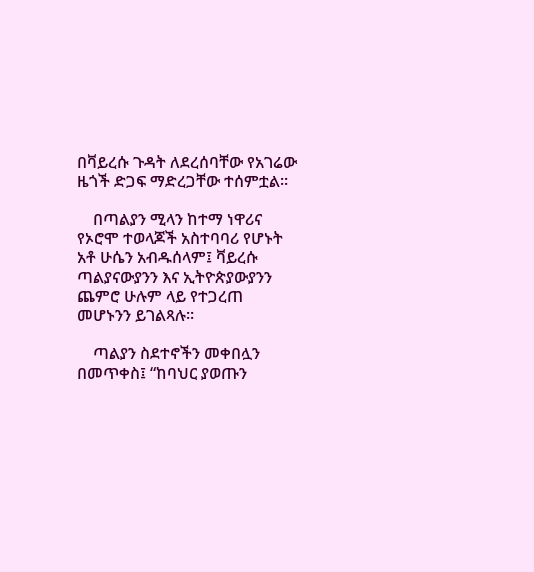በቫይረሱ ጉዳት ለደረሰባቸው የአገሬው ዜጎች ድጋፍ ማድረጋቸው ተሰምቷል።

    በጣልያን ሚላን ከተማ ነዋሪና የኦሮሞ ተወላጆች አስተባባሪ የሆኑት አቶ ሁሴን አብዱሰላም፤ ቫይረሱ ጣልያናውያንን እና ኢትዮጵያውያንን ጨምሮ ሁሉም ላይ የተጋረጠ መሆኑንን ይገልጻሉ።

    ጣልያን ስደተኖችን መቀበሏን በመጥቀስ፤ “ከባህር ያወጡን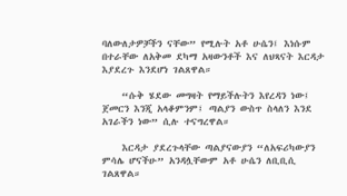ባለውለታዎቻችን ናቸው” የሚሉት አቶ ሁሴን፤ እነሱም በተራቸው ለአቅመ ደካማ አዛውንቶች እና ለህጻናት እርዳታ እያደረጉ እንደሆነ ገልጸዋል።

    “ሱቅ ሄደው መግዛት የማይችሉትን እየረዳን ነው፤ ጀመርን እንጂ አላቆምንም፤ ጣልያን ውስጥ ስላለን እንደ አገራችን ነው” ሲሉ ተናግረዋል።

    እርዳታ ያደረጉላቸው ጣልያናውያን “ለአፍሪካውያን ምሳሌ ሆናችሁ” አንዳሏቸውም አቶ ሁሴን ለቢቢሲ ገልጸዋል።